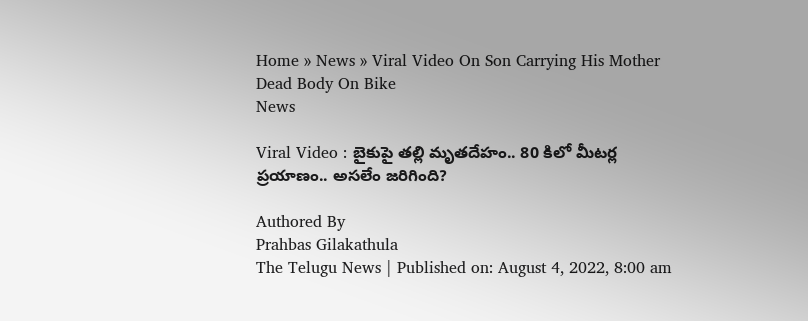Home » News » Viral Video On Son Carrying His Mother Dead Body On Bike
News

Viral Video : బైకుపై తల్లి మృతదేహం.. 80 కిలో మీటర్ల ప్రయాణం.. అసలేం జరిగింది?

Authored By
Prahbas Gilakathula
The Telugu News | Published on: August 4, 2022, 8:00 am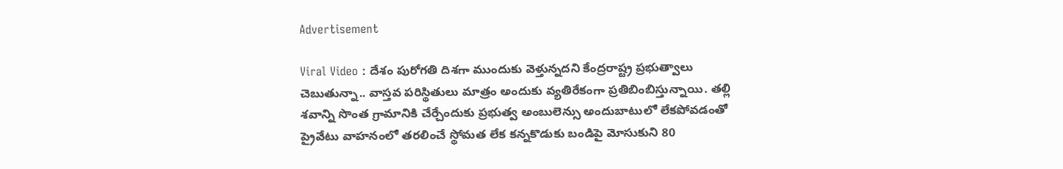Advertisement

Viral Video : దేశం పురోగతి దిశగా ముందుకు వెళ్తున్నదని కేంద్రరాష్ట్ర ప్రభుత్వాలు చెబుతున్నా.. వాస్తవ పరిస్థితులు మాత్రం అందుకు వ్యతిరేకంగా ప్రతిబింబిస్తున్నాయి. తల్లి శవాన్ని సొంత గ్రామానికి చేర్చేందుకు ప్రభుత్వ అంబులెన్సు అందుబాటులో లేకపోవడంతో ప్రైవేటు వాహనంలో తరలించే స్థోమత లేక కన్నకొడుకు బండిపై మోసుకుని 80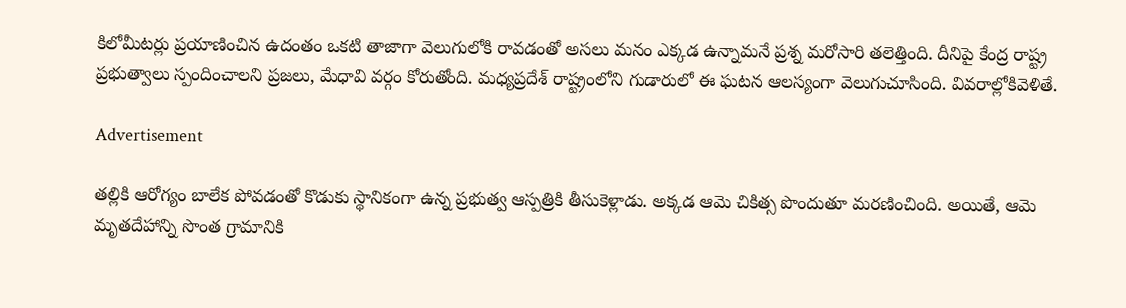కిలోమీటర్లు ప్రయాణించిన ఉదంతం ఒకటి తాజాగా వెలుగులోకి రావడంతో అసలు మనం ఎక్కడ ఉన్నామనే ప్రశ్న మరోసారి తలెత్తింది. దీనిపై కేంద్ర రాష్ట్ర ప్రభుత్వాలు స్పందించాలని ప్రజలు, మేధావి వర్గం కోరుతోంది. మధ్యప్రదేశ్ రాష్ట్రంలోని గుడారులో ఈ ఘటన ఆలస్యంగా వెలుగుచూసింది. వివరాల్లోకివెళితే.

Advertisement

తల్లికి ఆరోగ్యం బాలేక పోవడంతో కొడుకు స్థానికంగా ఉన్న ప్రభుత్వ ఆస్పత్రికి తీసుకెళ్లాడు. అక్కడ ఆమె చికిత్స పొందుతూ మరణించింది. అయితే, ఆమె మృతదేహాన్ని సొంత గ్రామానికి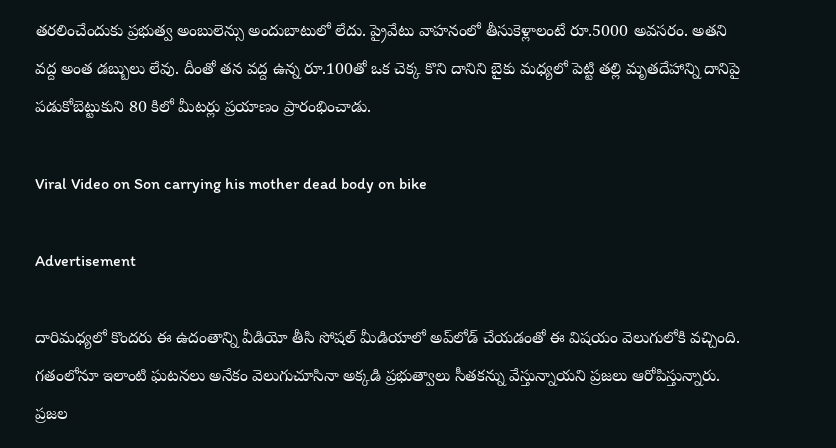తరలించేందుకు ప్రభుత్వ అంబులెన్సు అందుబాటులో లేదు. ప్రైవేటు వాహనంలో తీసుకెళ్లాలంటే రూ.5000 అవసరం. అతని వద్ద అంత డబ్బులు లేవు. దీంతో తన వద్ద ఉన్న రూ.100తో ఒక చెక్క కొని దానిని బైకు మధ్యలో పెట్టి తల్లి మృతదేహాన్ని దానిపై పడుకోబెట్టుకుని 80 కిలో మీటర్లు ప్రయాణం ప్రారంభించాడు.

Viral Video on Son carrying his mother dead body on bike

Advertisement

దారిమధ్యలో కొందరు ఈ ఉదంతాన్ని వీడియో తీసి సోషల్ మీడియాలో అప్‌లోడ్ చేయడంతో ఈ విషయం వెలుగులోకి వచ్చింది. గతంలోనూ ఇలాంటి ఘటనలు అనేకం వెలుగుచూసినా అక్కడి ప్రభుత్వాలు సీతకన్ను వేస్తున్నాయని ప్రజలు ఆరోపిస్తున్నారు. ప్రజల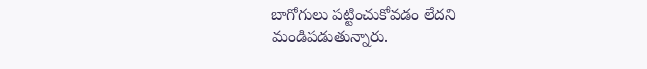బాగోగులు పట్టించుకోవడం లేదని మండిపడుతున్నారు.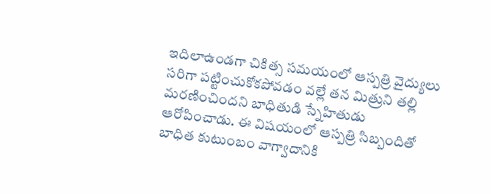ఇదిలాఉండగా చికిత్స సమయంలో ఆస్పత్రి వైద్యులు సరిగా పట్టించుకోకపోవడం వల్లే తన మిత్రుని తల్లి మరణించిందని బాధితుడి స్నేహితుడు ఆరోపించాడు. ఈ విషయంలో ఆస్పత్రి సిబ్బందితో బాధిత కుటుంబం వాగ్వాదానికి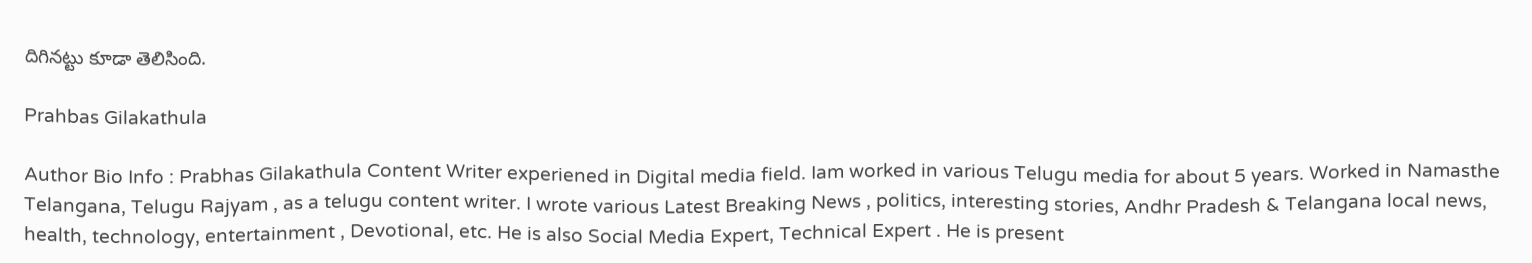దిగినట్టు కూడా తెలిసింది.

Prahbas Gilakathula

Author Bio Info : Prabhas Gilakathula Content Writer experiened in Digital media field. Iam worked in various Telugu media for about 5 years. Worked in Namasthe Telangana, Telugu Rajyam , as a telugu content writer. I wrote various Latest Breaking News , politics, interesting stories, Andhr Pradesh & Telangana local news, health, technology, entertainment , Devotional, etc. He is also Social Media Expert, Technical Expert . He is present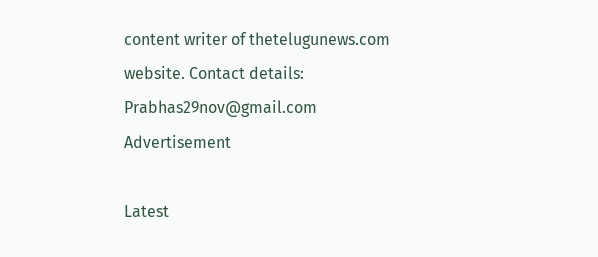content writer of thetelugunews.com website. Contact details: Prabhas29nov@gmail.com
Advertisement

Latest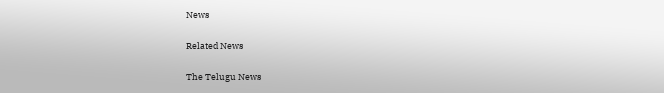News

Related News

The Telugu News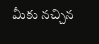మీకు నచ్చిన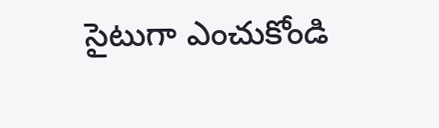సైటుగా ఎంచుకోండి